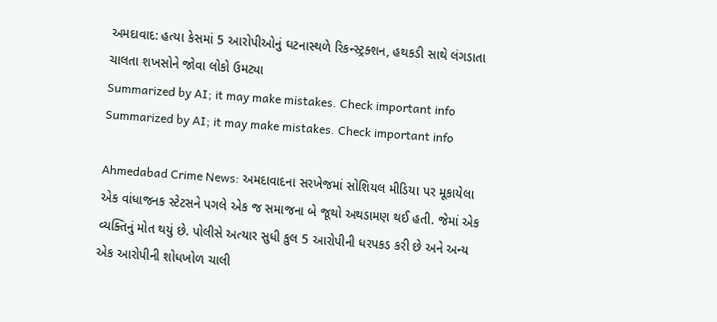અમદાવાદ: હત્યા કેસમાં 5 આરોપીઓનું ઘટનાસ્થળે રિકન્સ્ટ્રક્શન, હથકડી સાથે લંગડાતા ચાલતા શખસોને જોવા લોકો ઉમટ્યા
Summarized by AI; it may make mistakes. Check important info
Summarized by AI; it may make mistakes. Check important info

Ahmedabad Crime News: અમદાવાદના સરખેજમાં સોશિયલ મીડિયા પર મૂકાયેલા એક વાંધાજનક સ્ટેટસને પગલે એક જ સમાજના બે જૂથો અથડામણ થઈ હતી. જેમાં એક વ્યક્તિનું મોત થયું છે. પોલીસે અત્યાર સુધી કુલ 5 આરોપીની ધરપકડ કરી છે અને અન્ય એક આરોપીની શોધખોળ ચાલી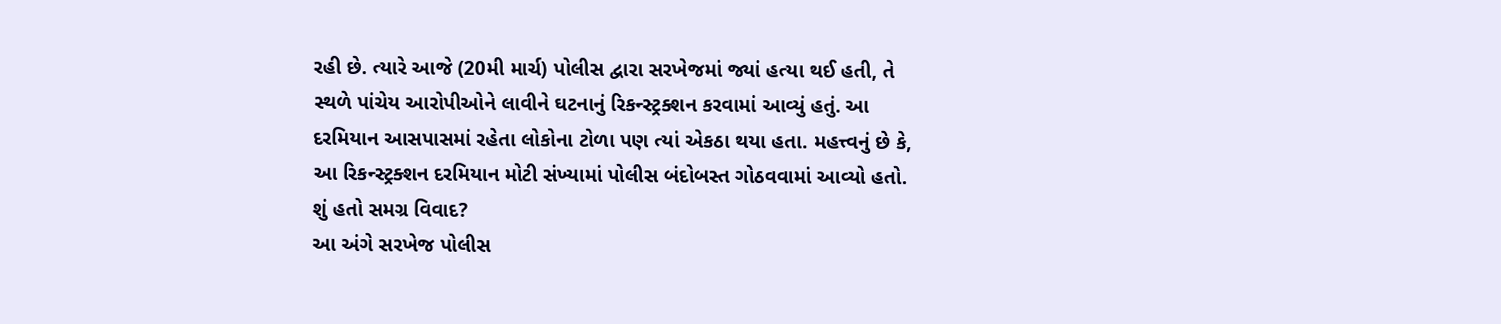રહી છે. ત્યારે આજે (20મી માર્ચ) પોલીસ દ્વારા સરખેજમાં જ્યાં હત્યા થઈ હતી, તે સ્થળે પાંચેય આરોપીઓને લાવીને ઘટનાનું રિકન્સ્ટ્રક્શન કરવામાં આવ્યું હતું. આ દરમિયાન આસપાસમાં રહેતા લોકોના ટોળા પણ ત્યાં એકઠા થયા હતા. મહત્ત્વનું છે કે, આ રિકન્સ્ટ્રક્શન દરમિયાન મોટી સંખ્યામાં પોલીસ બંદોબસ્ત ગોઠવવામાં આવ્યો હતો.
શું હતો સમગ્ર વિવાદ?
આ અંગે સરખેજ પોલીસ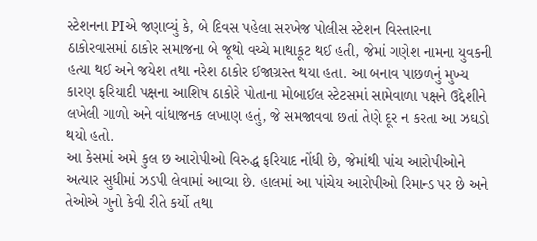સ્ટેશનના PIએ જણાવ્યું કે, બે દિવસ પહેલા સરખેજ પોલીસ સ્ટેશન વિસ્તારના ઠાકોરવાસમાં ઠાકોર સમાજના બે જૂથો વચ્ચે માથાકૂટ થઈ હતી, જેમાં ગણેશ નામના યુવકની હત્યા થઈ અને જયેશ તથા નરેશ ઠાકોર ઈજાગ્રસ્ત થયા હતા. આ બનાવ પાછળનું મુખ્ય કારણ ફરિયાદી પક્ષના આશિષ ઠાકોરે પોતાના મોબાઈલ સ્ટેટસમાં સામેવાળા પક્ષને ઉદ્દેશીને લખેલી ગાળો અને વાંધાજનક લખાણ હતું, જે સમજાવવા છતાં તેણે દૂર ન કરતા આ ઝઘડો થયો હતો.
આ કેસમાં અમે કુલ છ આરોપીઓ વિરુદ્ધ ફરિયાદ નોંધી છે, જેમાંથી પાંચ આરોપીઓને અત્યાર સુધીમાં ઝડપી લેવામાં આવ્યા છે. હાલમાં આ પાંચેય આરોપીઓ રિમાન્ડ પર છે અને તેઓએ ગુનો કેવી રીતે કર્યો તથા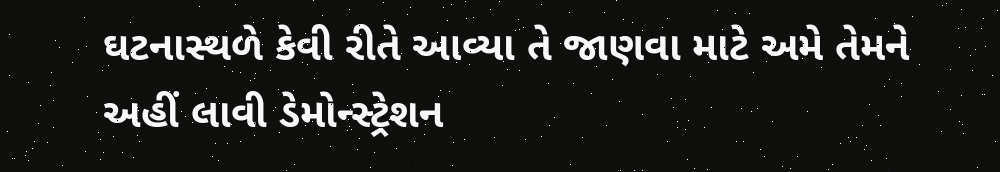ઘટનાસ્થળે કેવી રીતે આવ્યા તે જાણવા માટે અમે તેમને અહીં લાવી ડેમોન્સ્ટ્રેશન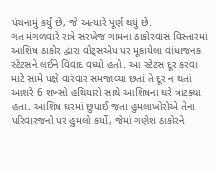પંચનામું કર્યું છે, જે અત્યારે પૂર્ણ થયું છે.
ગત મંગળવારે રાત્રે સરખેજ ગામના ઠાકોરવાસ વિસ્તારમાં આશિષ ઠાકોર દ્વારા વોટ્સએપ પર મૂકાયેલા વાંધાજનક સ્ટેટસને લઈને વિવાદ વધ્યો હતો. આ સ્ટેટસ દૂર કરવા માટે સામે પક્ષે વારંવાર સમજાવ્યા છતાં તે દૂર ન થતાં આશરે 6 શખ્સો હથિયારો સાથે આશિષના ઘરે ત્રાટક્યા હતા. આશિષ ઘરમાં છુપાઈ જતા હુમલાખોરોએ તેના પરિવારજનો પર હુમલો કર્યો, જેમાં ગણેશ ઠાકોરને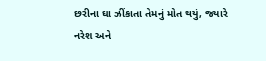છરીના ઘા ઝીંકાતા તેમનું મોત થયું, જ્યારે નરેશ અને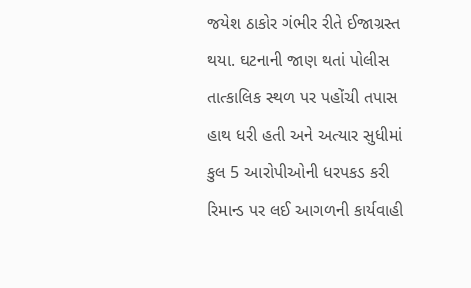જયેશ ઠાકોર ગંભીર રીતે ઈજાગ્રસ્ત થયા. ઘટનાની જાણ થતાં પોલીસ તાત્કાલિક સ્થળ પર પહોંચી તપાસ હાથ ધરી હતી અને અત્યાર સુધીમાં કુલ 5 આરોપીઓની ધરપકડ કરી રિમાન્ડ પર લઈ આગળની કાર્યવાહી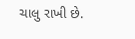ચાલુ રાખી છે.